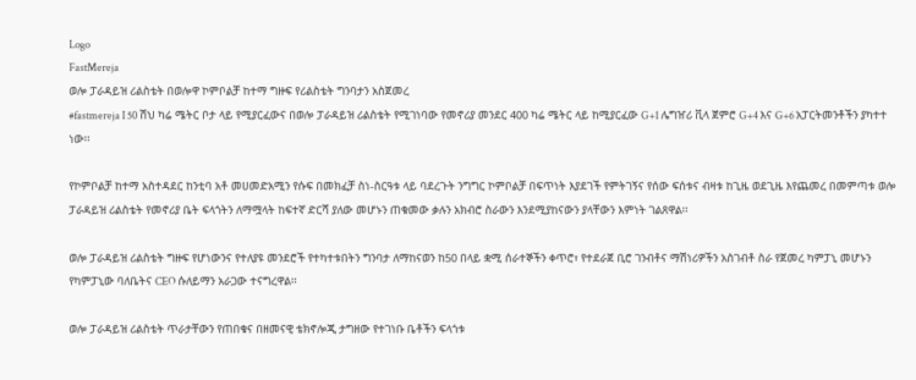Logo
FastMereja
ወሎ ፓራዳይዝ ሪልስቴት በወሎዋ ኮምቦልቻ ከተማ ግዙፍ የሪልስቴት ግንባታን አስጀመረ
#fastmereja I 50 ሽህ ካሬ ሜትር ቦታ ላይ የሚያርፈውና በወሎ ፓራዳይዝ ሪልስቴት የሚገነባው የመኖሪያ መንደር 400 ካሬ ሜትር ላይ ከሚያርፈው G+1 ሌግዠሪ ቪላ ጀምሮ G+4 እና G+6 አፓርትመንቶችን ያካተተ ነው፡፡

የኮምቦልቻ ከተማ አስተዳደር ከንቲባ አቶ መሀመድአሚን የሱፍ በመክፈቻ ስነ-ስርዓቱ ላይ ባደረጉት ንግግር ኮምቦልቻ በፍጥነት እያደገች የምትገኝና የሰው ፍሰቱና ብዛቱ ከጊዜ ወደጊዜ እየጨመረ በመምጣቱ ወሎ ፓራዳይዝ ሪልስቴት የመኖሪያ ቤት ፍላጎትን ለማሟላት ከፍተኛ ድርሻ ያለው መሆኑን ጠቁመው ቃሉን አክብሮ ስራውን እንደሚያከናውን ያላቸውን እምነት ገልጸዋል፡፡

ወሎ ፓራዳይዝ ሪልስቴት ግዙፍ የሆነውንና የተለያዩ መንደሮች የተካተቱበትን ግንባታ ለማከናወን ከ50 በላይ ቋሚ ሰራተኞችን ቀጥሮ፣ የተደራጀ ቢሮ ገንብቶና ማሽነሪዎችን አስገብቶ ስራ የጀመረ ካምፓኒ መሆኑን የካምፓኒው ባለቤትና CEO ሱለይማን አራጋው ተናግረዋል፡፡

ወሎ ፓራዳይዝ ሪልስቴት ጥራታቸውን የጠበቁና በዘመናዊ ቴክኖሎጂ ታግዘው የተገነቡ ቤቶችን ፍላጎቱ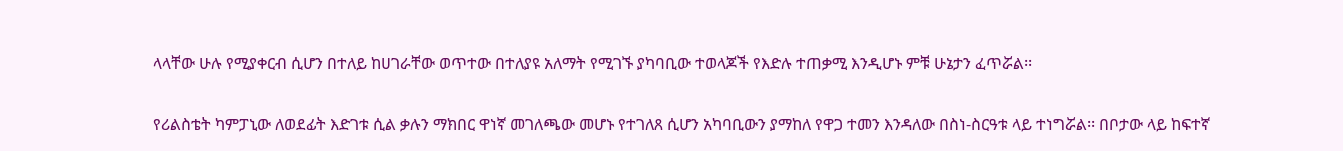ላላቸው ሁሉ የሚያቀርብ ሲሆን በተለይ ከሀገራቸው ወጥተው በተለያዩ አለማት የሚገኙ ያካባቢው ተወላጆች የእድሉ ተጠቃሚ እንዲሆኑ ምቹ ሁኔታን ፈጥሯል፡፡

የሪልስቴት ካምፓኒው ለወደፊት እድገቱ ሲል ቃሉን ማክበር ዋነኛ መገለጫው መሆኑ የተገለጸ ሲሆን አካባቢውን ያማከለ የዋጋ ተመን እንዳለው በስነ-ስርዓቱ ላይ ተነግሯል፡፡ በቦታው ላይ ከፍተኛ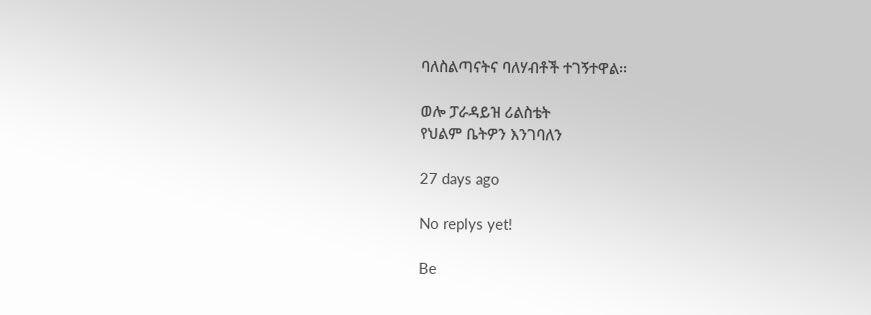ባለስልጣናትና ባለሃብቶች ተገኝተዋል፡፡

ወሎ ፓራዳይዝ ሪልስቴት
የህልም ቤትዎን እንገባለን

27 days ago

No replys yet!

Be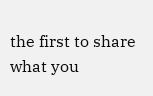the first to share what you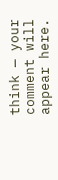think — your comment will appear here.